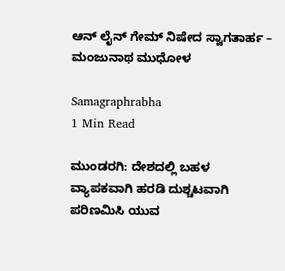ಆನ್ ಲೈನ್ ಗೇಮ್ ನಿಷೇದ ಸ್ವಾಗತಾರ್ಹ – ಮಂಜುನಾಥ ಮುಧೋಳ

Samagraphrabha
1 Min Read

ಮುಂಡರಗಿ: ದೇಶದಲ್ಲಿ ಬಹಳ ವ್ಯಾಪಕವಾಗಿ ಹರಡಿ ದುಶ್ಚಟವಾಗಿ ಪರಿಣಮಿಸಿ ಯುವ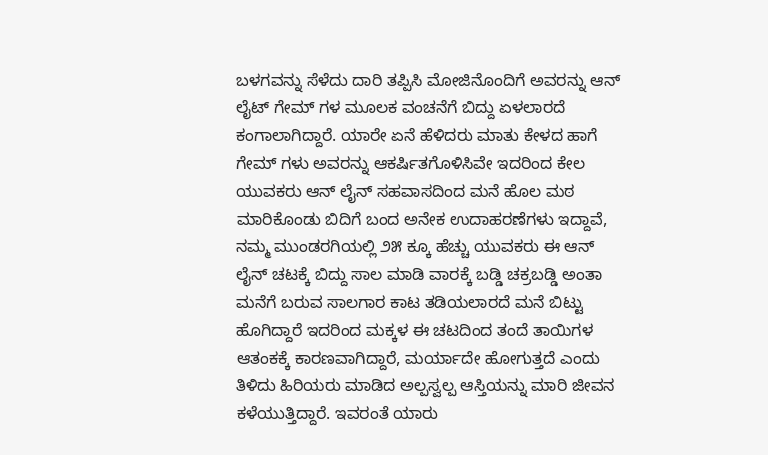ಬಳಗವನ್ನು ಸೆಳೆದು ದಾರಿ ತಪ್ಪಿಸಿ ಮೋಜಿನೊಂದಿಗೆ ಅವರನ್ನು ಆನ್ ಲೈಟ್ ಗೇಮ್ ಗಳ ಮೂಲಕ ವಂಚನೆಗೆ ಬಿದ್ದು ಏಳಲಾರದೆ ಕಂಗಾಲಾಗಿದ್ದಾರೆ. ಯಾರೇ ಏನೆ ಹೆಳಿದರು ಮಾತು ಕೇಳದ ಹಾಗೆ ಗೇಮ್ ಗಳು ಅವರನ್ನು ಆಕರ್ಷಿತಗೊಳಿಸಿವೇ ಇದರಿಂದ ಕೇಲ ಯುವಕರು ಆನ್ ಲೈನ್ ಸಹವಾಸದಿಂದ ಮನೆ ಹೊಲ ಮಠ ಮಾರಿಕೊಂಡು ಬಿದಿಗೆ ಬಂದ ಅನೇಕ ಉದಾಹರಣೆಗಳು ಇದ್ದಾವೆ, ನಮ್ಮ ಮುಂಡರಗಿಯಲ್ಲಿ ೨೫ ಕ್ಕೂ ಹೆಚ್ಚು ಯುವಕರು ಈ ಆನ್ ಲೈನ್ ಚಟಕ್ಕೆ ಬಿದ್ದು ಸಾಲ ಮಾಡಿ ವಾರಕ್ಕೆ ಬಡ್ಡಿ ಚಕ್ರಬಡ್ಡಿ ಅಂತಾ ಮನೆಗೆ ಬರುವ ಸಾಲಗಾರ ಕಾಟ ತಡಿಯಲಾರದೆ ಮನೆ ಬಿಟ್ಟು ಹೊಗಿದ್ದಾರೆ ಇದರಿಂದ ಮಕ್ಕಳ ಈ ಚಟದಿಂದ ತಂದೆ ತಾಯಿಗಳ ಆತಂಕಕ್ಕೆ ಕಾರಣವಾಗಿದ್ದಾರೆ, ಮರ್ಯಾದೇ ಹೋಗುತ್ತದೆ ಎಂದು ತಿಳಿದು ಹಿರಿಯರು ಮಾಡಿದ ಅಲ್ಪಸ್ವಲ್ಪ ಆಸ್ತಿಯನ್ನು ಮಾರಿ ಜೀವನ ಕಳೆಯುತ್ತಿದ್ದಾರೆ. ಇವರಂತೆ ಯಾರು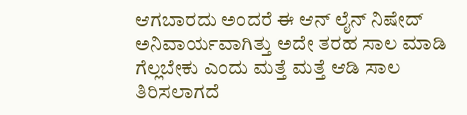ಆಗಬಾರದು ಅಂದರೆ ಈ ಆನ್ ಲೈನ್ ನಿಷೇದ್ ಅನಿವಾರ್ಯವಾಗಿತ್ತು ಅದೇ ತರಹ ಸಾಲ ಮಾಡಿ ಗೆಲ್ಲಬೇಕು ಎಂದು ಮತ್ತೆ ಮತ್ತೆ ಆಡಿ ಸಾಲ ತಿರಿಸಲಾಗದೆ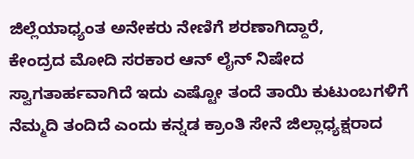ಜಿಲ್ಲೆಯಾಧ್ಯಂತ ಅನೇಕರು ನೇಣಿಗೆ ಶರಣಾಗಿದ್ದಾರೆ,
ಕೇಂದ್ರದ ಮೋದಿ ಸರಕಾರ ಆನ್ ಲೈನ್ ನಿಷೇದ ಸ್ವಾಗತಾರ್ಹವಾಗಿದೆ ಇದು ಎಷ್ಟೋ ತಂದೆ ತಾಯಿ ಕುಟುಂಬಗಳಿಗೆ ನೆಮ್ಮದಿ ತಂದಿದೆ ಎಂದು ಕನ್ನಡ ಕ್ರಾಂತಿ ಸೇನೆ ಜಿಲ್ಲಾಧ್ಯಕ್ಷರಾದ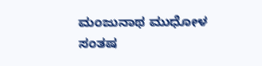ಮಂಜುನಾಥ ಮುಧೋಳ ಸಂತಷ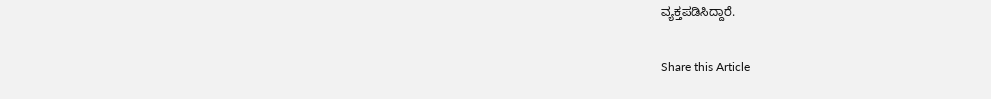ವ್ಯಕ್ತಪಡಿಸಿದ್ದಾರೆ.

Share this Article